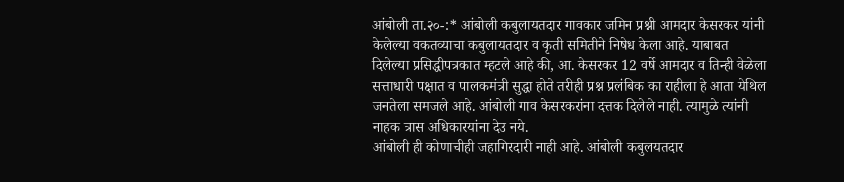आंबोली ता.२०-:* आंबोली कबुलायतदार गावकार जमिन प्रश्नी आमदार केसरकर यांनी केलेल्या वकतव्याचा कबुलायतदार व कृती समितीने निषेध केला आहे. याबाबत दिलेल्या प्रसिद्धीपत्रकात म्हटले आहे की, आ. केसरकर 12 वर्षे आमदार व तिन्ही वेळेला सत्ताधारी पक्षात व पालकमंत्री सुद्धा होते तरीही प्रश्न प्रलंबिक का राहीला हे आता येथिल जनतेला समजले आहे. आंबोली गाव केसरकरांना दत्तक दिलेले नाही. त्यामुळे त्यांनी नाहक त्रास अधिकारयांना देउ नये.
आंबोली ही कोणाचीही जहागिरदारी नाही आहे. आंबोली कबुलयतदार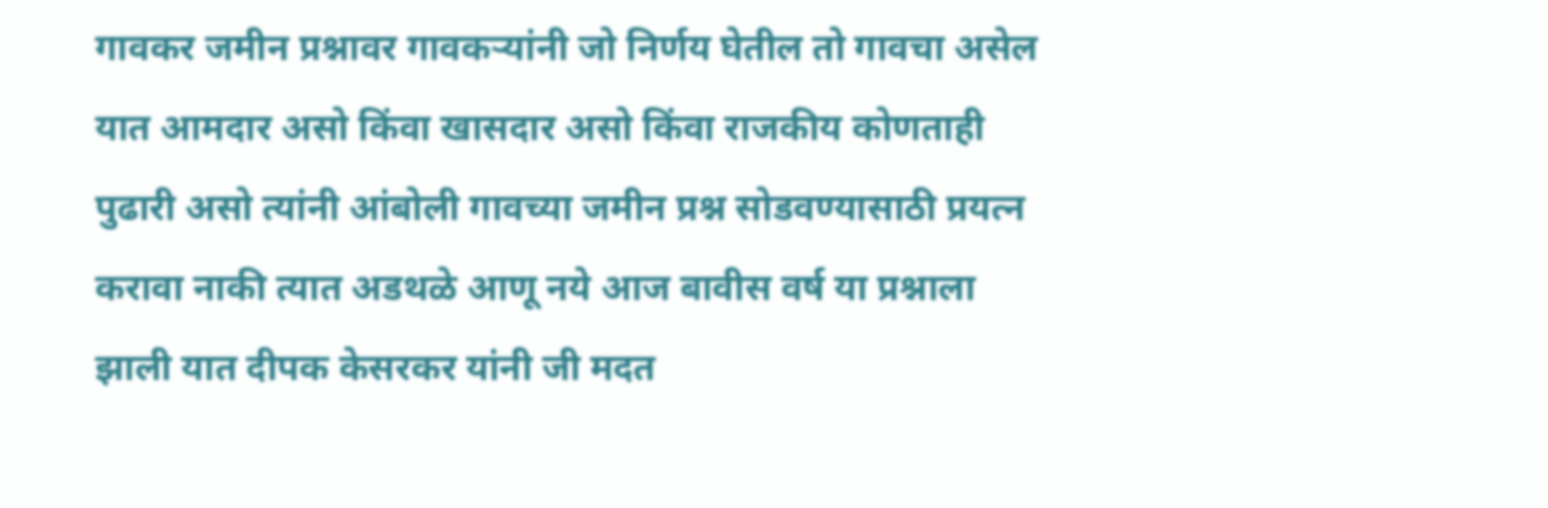गावकर जमीन प्रश्नावर गावकऱ्यांनी जो निर्णय घेतील तो गावचा असेल यात आमदार असो किंवा खासदार असो किंवा राजकीय कोणताही पुढारी असो त्यांनी आंबोली गावच्या जमीन प्रश्न सोडवण्यासाठी प्रयत्न करावा नाकी त्यात अडथळे आणू नये आज बावीस वर्ष या प्रश्नाला झाली यात दीपक केसरकर यांनी जी मदत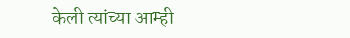केली त्यांच्या आम्ही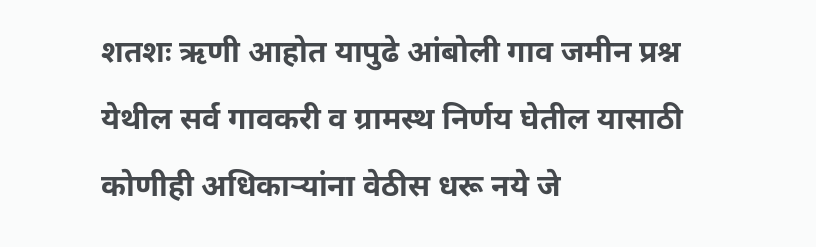शतशः ऋणी आहोत यापुढे आंबोली गाव जमीन प्रश्न येथील सर्व गावकरी व ग्रामस्थ निर्णय घेतील यासाठी कोणीही अधिकाऱ्यांना वेठीस धरू नये जे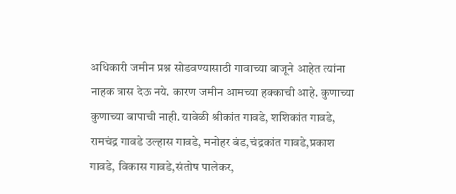अधिकारी जमीन प्रश्न सोडवण्यासाठी गावाच्या बाजूने आहेत त्यांना नाहक त्रास देऊ नये. कारण जमीन आमच्या हक्काची आहे. कुणाच्या कुणाच्या बापाची नाही. यावेळी श्रीकांत गावडे, शशिकांत गावडे, रामचंद्र गावडे उल्हास गावडे, मनोहर बंड,चंद्रकांत गावडे,प्रकाश गावडे, विकास गावडे,संतोष पालेकर,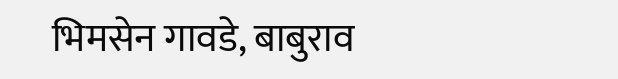भिमसेन गावडे, बाबुराव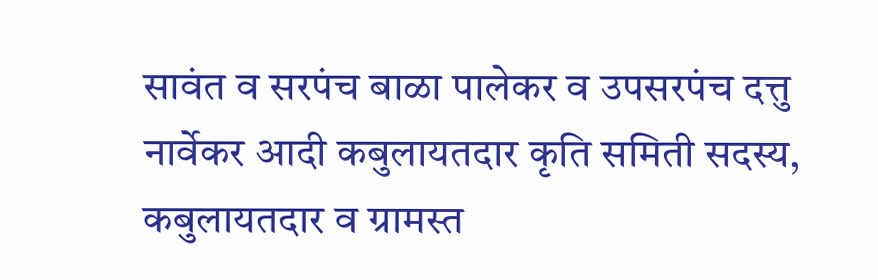सावंत व सरपंच बाळा पालेकर व उपसरपंच दत्तु नार्वेकर आदी कबुलायतदार कृति समिती सदस्य, कबुलायतदार व ग्रामस्त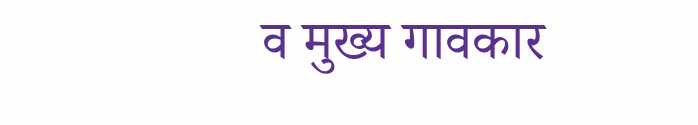व मुख्य गावकार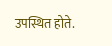उपस्थित होते.